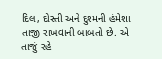દિલ, દોસ્તી અને દુશ્મની હંમેશા તાજી રાખવાની બાબતો છે. એ તાજું રહે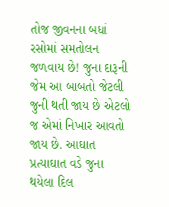તોજ જીવનના બધાં રસોમાં સમતોલન જળવાય છે! જુના દારૂની જેમ આ બાબતો જેટલી જુની થતી જાય છે એટલો જ એમાં નિખાર આવતો જાય છે. આઘાત પ્રત્યાઘાત વડે જુના થયેલા દિલ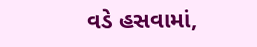વડે હસવામાં,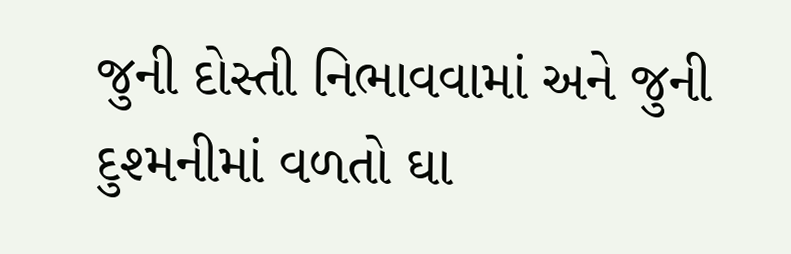જુની દોસ્તી નિભાવવામાં અને જુની દુશ્મનીમાં વળતો ઘા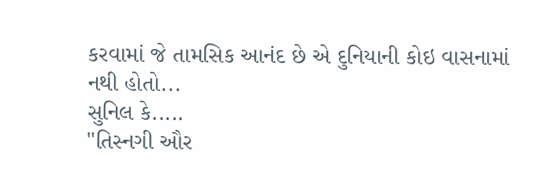કરવામાં જે તામસિક આનંદ છે એ દુનિયાની કોઇ વાસનામાં નથી હોતો...
સુનિલ કે.....
"તિસ્નગી ઔર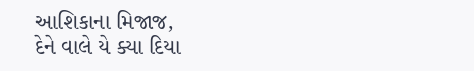આશિકાના મિજાજ,
દેને વાલે યે ક્યા દિયા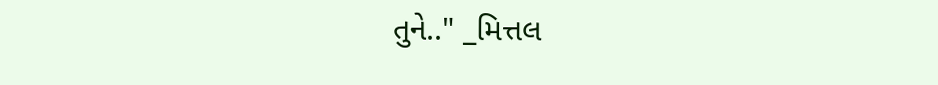તુને.." _મિત્તલ